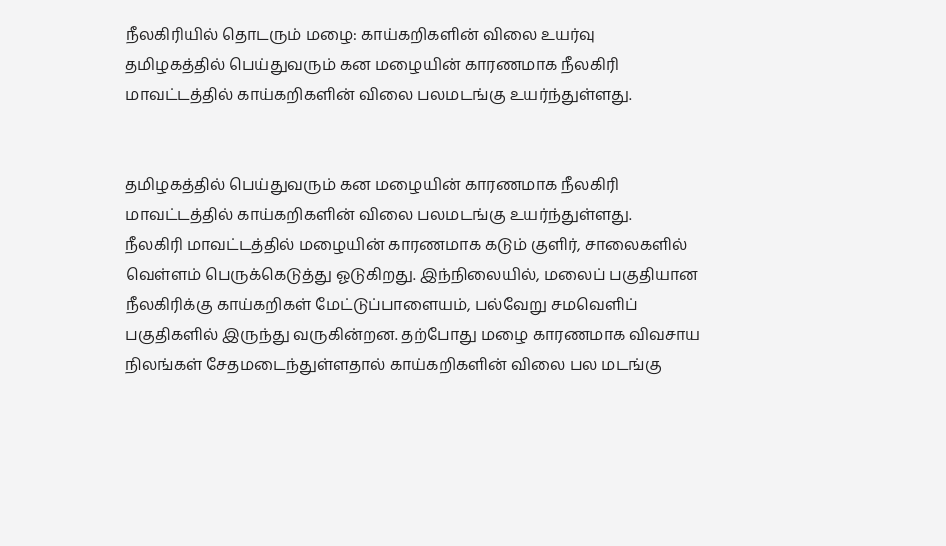நீலகிரியில் தொடரும் மழை: காய்கறிகளின் விலை உயர்வு
தமிழகத்தில் பெய்துவரும் கன மழையின் காரணமாக நீலகிரி மாவட்டத்தில் காய்கறிகளின் விலை பலமடங்கு உயர்ந்துள்ளது.


தமிழகத்தில் பெய்துவரும் கன மழையின் காரணமாக நீலகிரி மாவட்டத்தில் காய்கறிகளின் விலை பலமடங்கு உயர்ந்துள்ளது.
நீலகிரி மாவட்டத்தில் மழையின் காரணமாக கடும் குளிர், சாலைகளில் வெள்ளம் பெருக்கெடுத்து ஓடுகிறது. இந்நிலையில், மலைப் பகுதியான நீலகிரிக்கு காய்கறிகள் மேட்டுப்பாளையம், பல்வேறு சமவெளிப் பகுதிகளில் இருந்து வருகின்றன. தற்போது மழை காரணமாக விவசாய நிலங்கள் சேதமடைந்துள்ளதால் காய்கறிகளின் விலை பல மடங்கு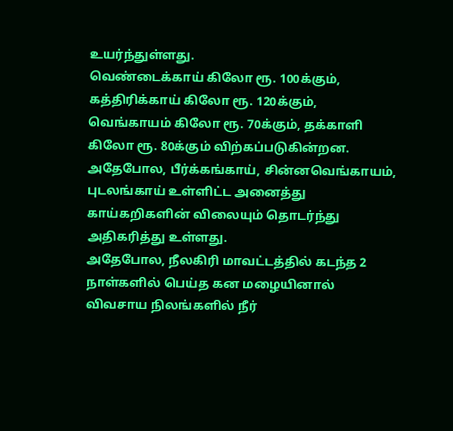உயர்ந்துள்ளது.
வெண்டைக்காய் கிலோ ரூ. 100க்கும், கத்திரிக்காய் கிலோ ரூ. 120க்கும், வெங்காயம் கிலோ ரூ. 70க்கும், தக்காளி கிலோ ரூ. 80க்கும் விற்கப்படுகின்றன. அதேபோல, பீர்க்கங்காய், சின்னவெங்காயம், புடலங்காய் உள்ளிட்ட அனைத்து காய்கறிகளின் விலையும் தொடர்ந்து அதிகரித்து உள்ளது.
அதேபோல, நீலகிரி மாவட்டத்தில் கடந்த 2 நாள்களில் பெய்த கன மழையினால் விவசாய நிலங்களில் நீர்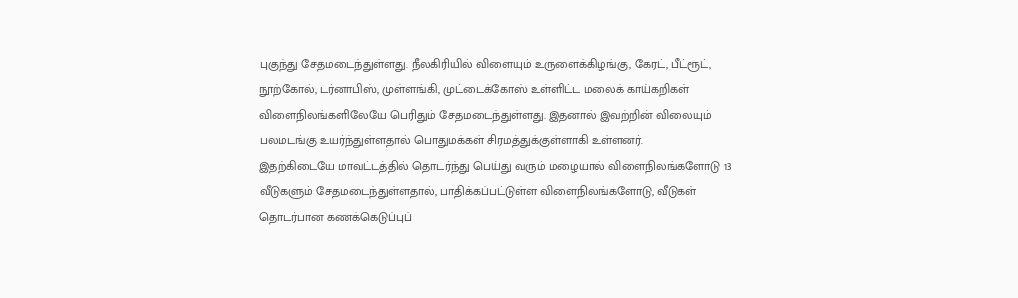புகுந்து சேதமடைந்துள்ளது. நீலகிரியில் விளையும் உருளைக்கிழங்கு, கேரட், பீட்ரூட், நூற்கோல், டர்னாபிஸ், முள்ளங்கி, முட்டைக்கோஸ் உள்ளிட்ட மலைக் காய்கறிகள் விளைநிலங்களிலேயே பெரிதும் சேதமடைந்துள்ளது. இதனால் இவற்றின் விலையும் பலமடங்கு உயர்ந்துள்ளதால் பொதுமக்கள் சிரமத்துக்குள்ளாகி உள்ளனர்.
இதற்கிடையே மாவட்டத்தில் தொடர்ந்து பெய்து வரும் மழையால் விளைநிலங்களோடு 13 வீடுகளும் சேதமடைந்துள்ளதால், பாதிக்கப்பட்டுள்ள விளைநிலங்களோடு, வீடுகள் தொடர்பான கணக்கெடுப்புப்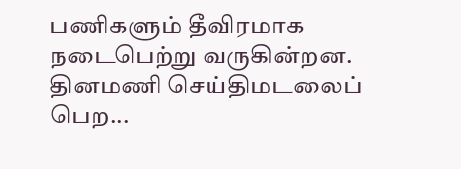பணிகளும் தீவிரமாக நடைபெற்று வருகின்றன.
தினமணி செய்திமடலைப் பெற...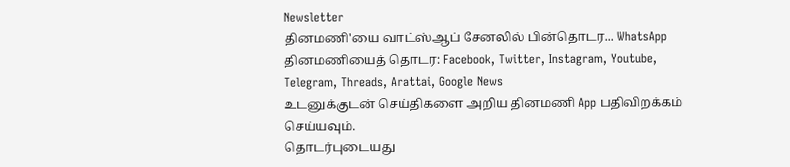Newsletter
தினமணி'யை வாட்ஸ்ஆப் சேனலில் பின்தொடர... WhatsApp
தினமணியைத் தொடர: Facebook, Twitter, Instagram, Youtube, Telegram, Threads, Arattai, Google News
உடனுக்குடன் செய்திகளை அறிய தினமணி App பதிவிறக்கம் செய்யவும்.
தொடர்புடையது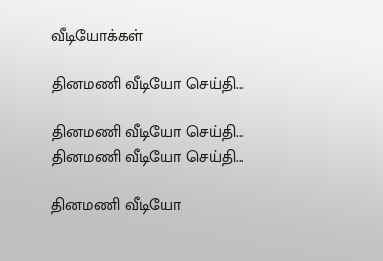வீடியோக்கள்

தினமணி வீடியோ செய்தி...

தினமணி வீடியோ செய்தி...
தினமணி வீடியோ செய்தி...

தினமணி வீடியோ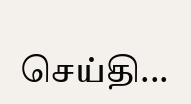செய்தி...